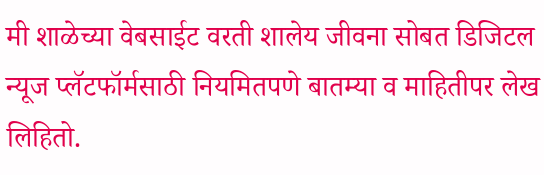मी शाळेच्या वेबसाईट वरती शालेय जीवना सोबत डिजिटल न्यूज प्लॅटफॉर्मसाठी नियमितपणे बातम्या व माहितीपर लेख लिहितो.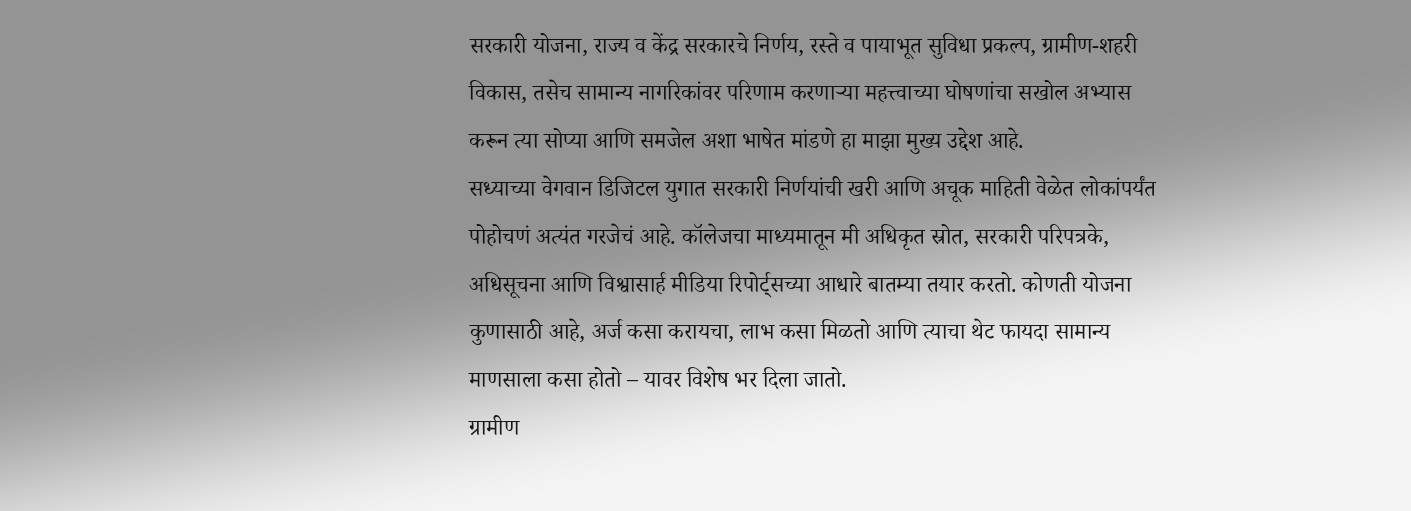सरकारी योजना, राज्य व केंद्र सरकारचे निर्णय, रस्ते व पायाभूत सुविधा प्रकल्प, ग्रामीण-शहरी विकास, तसेच सामान्य नागरिकांवर परिणाम करणाऱ्या महत्त्वाच्या घोषणांचा सखोल अभ्यास करून त्या सोप्या आणि समजेल अशा भाषेत मांडणे हा माझा मुख्य उद्देश आहे.
सध्याच्या वेगवान डिजिटल युगात सरकारी निर्णयांची खरी आणि अचूक माहिती वेळेत लोकांपर्यंत पोहोचणं अत्यंत गरजेचं आहे. कॉलेजचा माध्यमातून मी अधिकृत स्रोत, सरकारी परिपत्रके, अधिसूचना आणि विश्वासार्ह मीडिया रिपोर्ट्सच्या आधारे बातम्या तयार करतो. कोणती योजना कुणासाठी आहे, अर्ज कसा करायचा, लाभ कसा मिळतो आणि त्याचा थेट फायदा सामान्य माणसाला कसा होतो – यावर विशेष भर दिला जातो.
ग्रामीण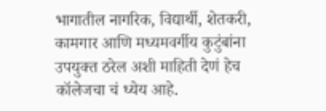भागातील नागरिक, विद्यार्थी, शेतकरी, कामगार आणि मध्यमवर्गीय कुटुंबांना उपयुक्त ठरेल अशी माहिती देणं हेच कॉलेजचा चं ध्येय आहे.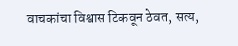वाचकांचा विश्वास टिकवून ठेवत, सत्य,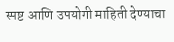स्पष्ट आणि उपयोगी माहिती देण्याचा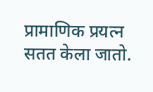प्रामाणिक प्रयत्न सतत केला जातो.